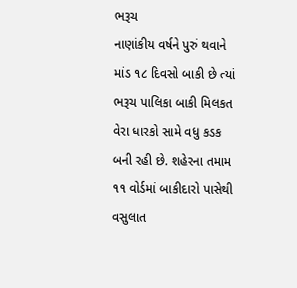ભરૂચ
નાણાંકીય વર્ષને પુરું થવાને માંડ ૧૮ દિવસો બાકી છે ત્યાં ભરૂચ પાલિકા બાકી મિલકત વેરા ધારકો સામે વધુ કડક બની રહી છે. શહેરના તમામ ૧૧ વોર્ડમાં બાકીદારો પાસેથી વસુલાત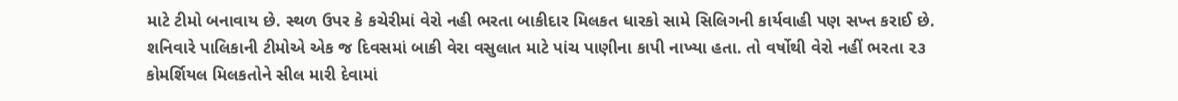માટે ટીમો બનાવાય છે. સ્થળ ઉપર કે કચેરીમાં વેરો નહી ભરતા બાકીદાર મિલકત ધારકો સામે સિલિગની કાર્યવાહી પણ સખ્ત કરાઈ છે. શનિવારે પાલિકાની ટીમોએ એક જ દિવસમાં બાકી વેરા વસુલાત માટે પાંચ પાણીના કાપી નાખ્યા હતા. તો વર્ષોથી વેરો નહીં ભરતા ૨૩ કોમર્શિયલ મિલકતોને સીલ મારી દેવામાં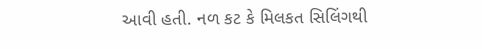આવી હતી. નળ કટ કે મિલકત સિલિંગથી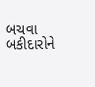બચવા બકીદારોને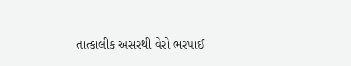તાત્કાલીક અસરથી વેરો ભરપાઈ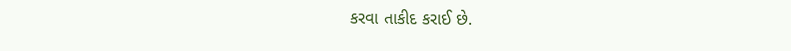કરવા તાકીદ કરાઈ છે.